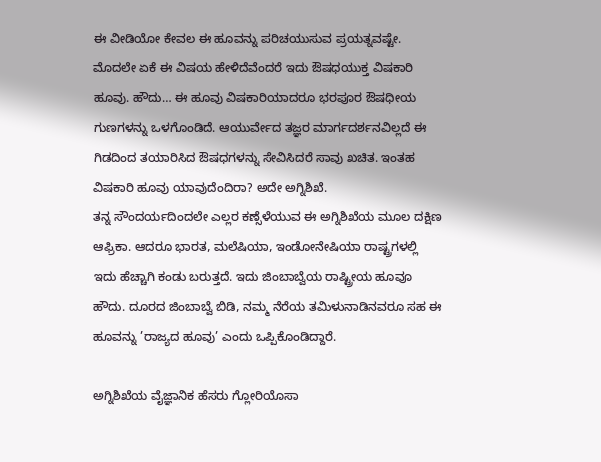ಈ ವೀಡಿಯೋ ಕೇವಲ ಈ ಹೂವನ್ನು ಪರಿಚಯುಸುವ ಪ್ರಯತ್ನವಷ್ಟೇ. ಮೊದಲೇ ಏಕೆ ಈ ವಿಷಯ ಹೇಳಿದೆವೆಂದರೆ ಇದು ಔಷಧಯುಕ್ತ ವಿಷಕಾರಿ ಹೂವು. ಹೌದು… ಈ ಹೂವು ವಿಷಕಾರಿಯಾದರೂ ಭರಪೂರ ಔಷಧೀಯ ಗುಣಗಳನ್ನು ಒಳಗೊಂಡಿದೆ. ಆಯುರ್ವೇದ ತಜ್ಞರ ಮಾರ್ಗದರ್ಶನವಿಲ್ಲದೆ ಈ ಗಿಡದಿಂದ ತಯಾರಿಸಿದ ಔಷಧಗಳನ್ನು ಸೇವಿಸಿದರೆ ಸಾವು ಖಚಿತ. ಇಂತಹ ವಿಷಕಾರಿ ಹೂವು ಯಾವುದೆಂದಿರಾ? ಅದೇ ಅಗ್ನಿಶಿಖೆ.
ತನ್ನ ಸೌಂದರ್ಯದಿಂದಲೇ ಎಲ್ಲರ ಕಣ್ಸೆಳೆಯುವ ಈ ಅಗ್ನಿಶಿಖೆಯ ಮೂಲ ದಕ್ಷಿಣ ಆಫ್ರಿಕಾ. ಆದರೂ ಭಾರತ, ಮಲೆಷಿಯಾ, ಇಂಡೋನೇಷಿಯಾ ರಾಷ್ಟ್ರಗಳಲ್ಲಿ ಇದು ಹೆಚ್ಚಾಗಿ ಕಂಡು ಬರುತ್ತದೆ. ಇದು ಜಿಂಬಾಬ್ವೆಯ ರಾಷ್ಟ್ರೀಯ ಹೂವೂ ಹೌದು. ದೂರದ ಜಿಂಬಾಬ್ವೆ ಬಿಡಿ, ನಮ್ಮ ನೆರೆಯ ತಮಿಳುನಾಡಿನವರೂ ಸಹ ಈ ಹೂವನ್ನು ’ರಾಜ್ಯದ ಹೂವು’ ಎಂದು ಒಪ್ಪಿಕೊಂಡಿದ್ದಾರೆ.

ಅಗ್ನಿಶಿಖೆಯ ವೈಜ್ಞಾನಿಕ ಹೆಸರು ಗ್ಲೋರಿಯೊಸಾ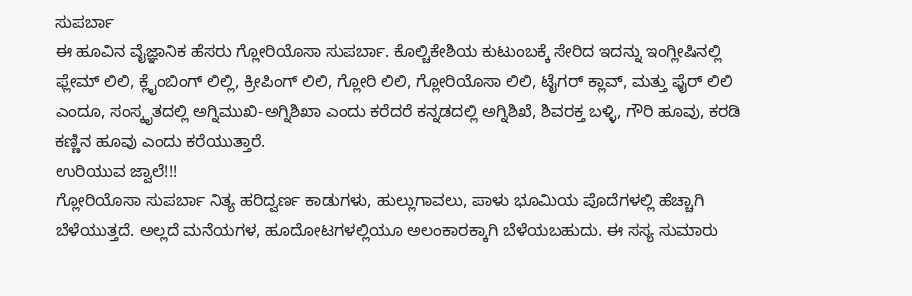ಸುಪರ್ಬಾ
ಈ ಹೂವಿನ ವೈಜ್ಞಾನಿಕ ಹೆಸರು ಗ್ಲೋರಿಯೊಸಾ ಸುಪರ್ಬಾ. ಕೊಲ್ಚಿಕೇಶಿಯ ಕುಟುಂಬಕ್ಕೆ ಸೇರಿದ ಇದನ್ನು ಇಂಗ್ಲೀಷಿನಲ್ಲಿ ಫ್ಲೇಮ್ ಲಿಲಿ, ಕ್ಲೈಂಬಿಂಗ್ ಲಿಲ್ಲಿ, ಕ್ರೀಪಿಂಗ್ ಲಿಲಿ, ಗ್ಲೋರಿ ಲಿಲಿ, ಗ್ಲೋರಿಯೊಸಾ ಲಿಲಿ, ಟೈಗರ್ ಕ್ಲಾವ್, ಮತ್ತು ಫೈರ್ ಲಿಲಿ ಎಂದೂ, ಸಂಸ್ಕೃತದಲ್ಲಿ ಅಗ್ನಿಮುಖಿ-ಅಗ್ನಿಶಿಖಾ ಎಂದು ಕರೆದರೆ ಕನ್ನಡದಲ್ಲಿ ಅಗ್ನಿಶಿಖೆ, ಶಿವರಕ್ತ ಬಳ್ಳಿ, ಗೌರಿ ಹೂವು, ಕರಡಿ ಕಣ್ಣಿನ ಹೂವು ಎಂದು ಕರೆಯುತ್ತಾರೆ.
ಉರಿಯುವ ಜ್ವಾಲೆ!!!
ಗ್ಲೋರಿಯೊಸಾ ಸುಪರ್ಬಾ ನಿತ್ಯ ಹರಿದ್ವರ್ಣ ಕಾಡುಗಳು, ಹುಲ್ಲುಗಾವಲು, ಪಾಳು ಭೂಮಿಯ ಪೊದೆಗಳಲ್ಲಿ ಹೆಚ್ಚಾಗಿ ಬೆಳೆಯುತ್ತದೆ. ಅಲ್ಲದೆ ಮನೆಯಗಳ, ಹೂದೋಟಗಳಲ್ಲಿಯೂ ಅಲಂಕಾರಕ್ಕಾಗಿ ಬೆಳೆಯಬಹುದು. ಈ ಸಸ್ಯ ಸುಮಾರು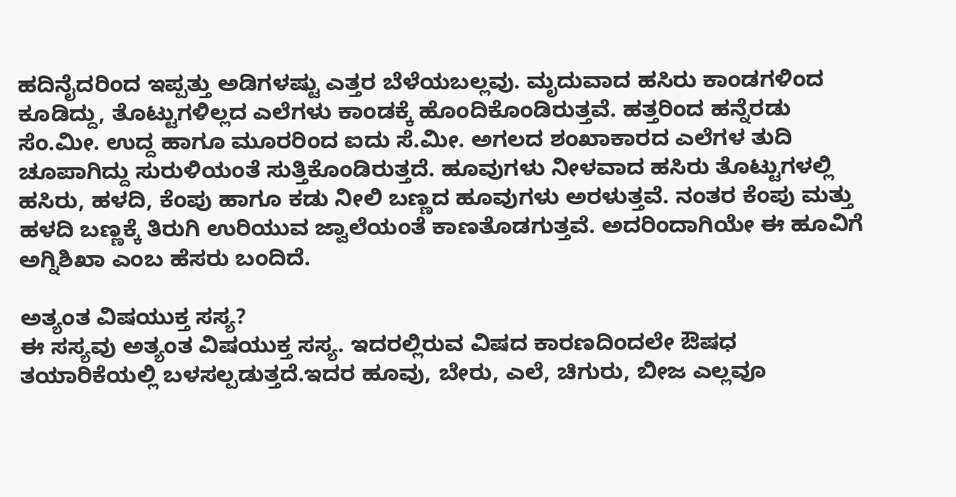ಹದಿನೈದರಿಂದ ಇಪ್ಪತ್ತು ಅಡಿಗಳಷ್ಟು ಎತ್ತರ ಬೆಳೆಯಬಲ್ಲವು. ಮೃದುವಾದ ಹಸಿರು ಕಾಂಡಗಳಿಂದ ಕೂಡಿದ್ದು, ತೊಟ್ಟುಗಳಿಲ್ಲದ ಎಲೆಗಳು ಕಾಂಡಕ್ಕೆ ಹೊಂದಿಕೊಂಡಿರುತ್ತವೆ. ಹತ್ತರಿಂದ ಹನ್ನೆರಡು ಸೆಂ.ಮೀ. ಉದ್ದ ಹಾಗೂ ಮೂರರಿಂದ ಐದು ಸೆ.ಮೀ. ಅಗಲದ ಶಂಖಾಕಾರದ ಎಲೆಗಳ ತುದಿ ಚೂಪಾಗಿದ್ದು ಸುರುಳಿಯಂತೆ ಸುತ್ತಿಕೊಂಡಿರುತ್ತದೆ. ಹೂವುಗಳು ನೀಳವಾದ ಹಸಿರು ತೊಟ್ಟುಗಳಲ್ಲಿ ಹಸಿರು, ಹಳದಿ, ಕೆಂಪು ಹಾಗೂ ಕಡು ನೀಲಿ ಬಣ್ಣದ ಹೂವುಗಳು ಅರಳುತ್ತವೆ. ನಂತರ ಕೆಂಪು ಮತ್ತು ಹಳದಿ ಬಣ್ಣಕ್ಕೆ ತಿರುಗಿ ಉರಿಯುವ ಜ್ವಾಲೆಯಂತೆ ಕಾಣತೊಡಗುತ್ತವೆ. ಅದರಿಂದಾಗಿಯೇ ಈ ಹೂವಿಗೆ ಅಗ್ನಿಶಿಖಾ ಎಂಬ ಹೆಸರು ಬಂದಿದೆ.

ಅತ್ಯಂತ ವಿಷಯುಕ್ತ ಸಸ್ಯ?
ಈ ಸಸ್ಯವು ಅತ್ಯಂತ ವಿಷಯುಕ್ತ ಸಸ್ಯ. ಇದರಲ್ಲಿರುವ ವಿಷದ ಕಾರಣದಿಂದಲೇ ಔಷಧ ತಯಾರಿಕೆಯಲ್ಲಿ ಬಳಸಲ್ಪಡುತ್ತದೆ.ಇದರ ಹೂವು, ಬೇರು, ಎಲೆ, ಚಿಗುರು, ಬೀಜ ಎಲ್ಲವೂ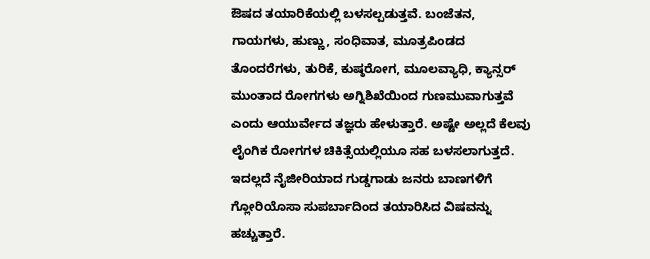ಔಷದ ತಯಾರಿಕೆಯಲ್ಲಿ ಬಳಸಲ್ಪಡುತ್ತವೆ. ಬಂಜೆತನ, ಗಾಯಗಳು, ಹುಣ್ಣು, ಸಂಧಿವಾತ, ಮೂತ್ರಪಿಂಡದ ತೊಂದರೆಗಳು, ತುರಿಕೆ, ಕುಷ್ಠರೋಗ, ಮೂಲವ್ಯಾಧಿ, ಕ್ಯಾನ್ಸರ್ ಮುಂತಾದ ರೋಗಗಳು ಅಗ್ನಿಶಿಖೆಯಿಂದ ಗುಣಮುವಾಗುತ್ತವೆ ಎಂದು ಆಯುರ್ವೇದ ತಜ್ಞರು ಹೇಳುತ್ತಾರೆ. ಅಷ್ಟೇ ಅಲ್ಲದೆ ಕೆಲವು ಲೈಂಗಿಕ ರೋಗಗಳ ಚಿಕಿತ್ಸೆಯಲ್ಲಿಯೂ ಸಹ ಬಳಸಲಾಗುತ್ತದೆ. ಇದಲ್ಲದೆ ನೈಜೀರಿಯಾದ ಗುಡ್ಡಗಾಡು ಜನರು ಬಾಣಗಳಿಗೆ ಗ್ಲೋರಿಯೊಸಾ ಸುಪರ್ಬಾದಿಂದ ತಯಾರಿಸಿದ ವಿಷವನ್ನು ಹಚ್ಚುತ್ತಾರೆ.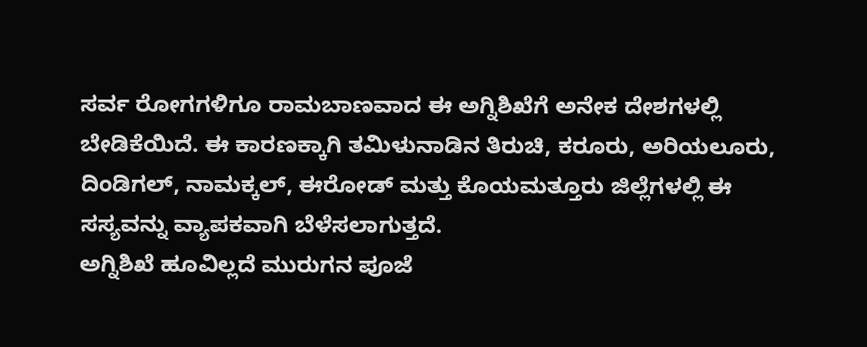ಸರ್ವ ರೋಗಗಳಿಗೂ ರಾಮಬಾಣವಾದ ಈ ಅಗ್ನಿಶಿಖೆಗೆ ಅನೇಕ ದೇಶಗಳಲ್ಲಿ ಬೇಡಿಕೆಯಿದೆ. ಈ ಕಾರಣಕ್ಕಾಗಿ ತಮಿಳುನಾಡಿನ ತಿರುಚಿ, ಕರೂರು, ಅರಿಯಲೂರು, ದಿಂಡಿಗಲ್, ನಾಮಕ್ಕಲ್, ಈರೋಡ್ ಮತ್ತು ಕೊಯಮತ್ತೂರು ಜಿಲ್ಲೆಗಳಲ್ಲಿ ಈ ಸಸ್ಯವನ್ನು ವ್ಯಾಪಕವಾಗಿ ಬೆಳೆಸಲಾಗುತ್ತದೆ.
ಅಗ್ನಿಶಿಖೆ ಹೂವಿಲ್ಲದೆ ಮುರುಗನ ಪೂಜೆ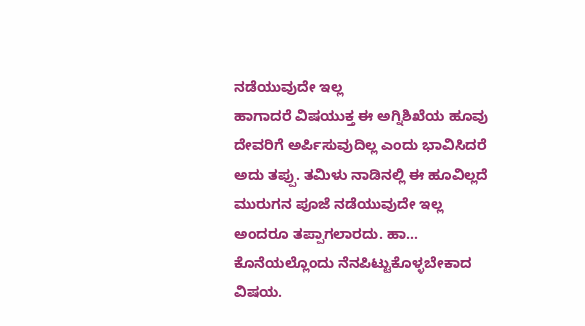ನಡೆಯುವುದೇ ಇಲ್ಲ
ಹಾಗಾದರೆ ವಿಷಯುಕ್ತ ಈ ಅಗ್ನಿಶಿಖೆಯ ಹೂವು ದೇವರಿಗೆ ಅರ್ಪಿಸುವುದಿಲ್ಲ ಎಂದು ಭಾವಿಸಿದರೆ ಅದು ತಪ್ಪು. ತಮಿಳು ನಾಡಿನಲ್ಲಿ ಈ ಹೂವಿಲ್ಲದೆ ಮುರುಗನ ಪೂಜೆ ನಡೆಯುವುದೇ ಇಲ್ಲ ಅಂದರೂ ತಪ್ಪಾಗಲಾರದು. ಹಾ… ಕೊನೆಯಲ್ಲೊಂದು ನೆನಪಿಟ್ಟುಕೊಳ್ಳಬೇಕಾದ ವಿಷಯ.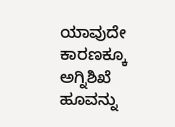ಯಾವುದೇ ಕಾರಣಕ್ಕೂ ಅಗ್ನಿಶಿಖೆ ಹೂವನ್ನು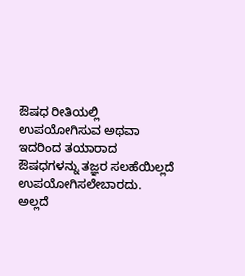ಔಷಧ ರೀತಿಯಲ್ಲಿ ಉಪಯೋಗಿಸುವ ಅಥವಾ ಇದರಿಂದ ತಯಾರಾದ ಔಷಧಗಳನ್ನು ತಜ್ಞರ ಸಲಹೆಯಿಲ್ಲದೆ ಉಪಯೋಗಿಸಲೇಬಾರದು. ಅಲ್ಲದೆ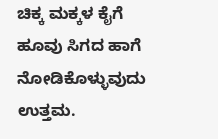ಚಿಕ್ಕ ಮಕ್ಕಳ ಕೈಗೆ ಹೂವು ಸಿಗದ ಹಾಗೆ ನೋಡಿಕೊಳ್ಳುವುದು ಉತ್ತಮ.